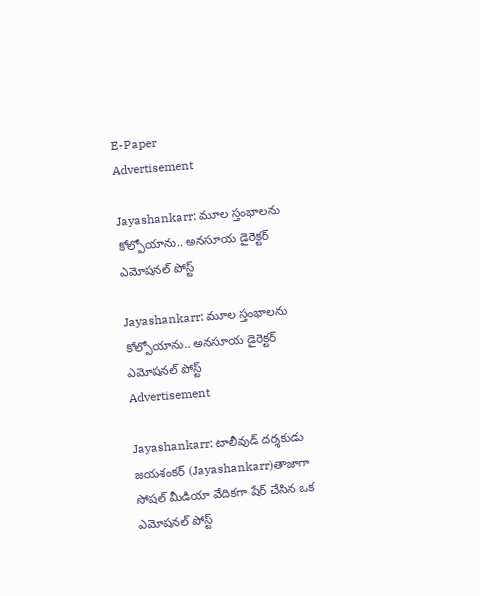E-Paper
Advertisement

Jayashankarr: మూల స్తంభాలను కోల్పోయాను.. అనసూయ డైరెక్టర్ ఎమోషనల్ పోస్ట్

Jayashankarr: మూల స్తంభాలను కోల్పోయాను.. అనసూయ డైరెక్టర్ ఎమోషనల్ పోస్ట్
Advertisement

Jayashankarr: టాలీవుడ్ దర్శకుడు జయశంకర్ (Jayashankarr)తాజాగా సోషల్ మీడియా వేదికగా షేర్ చేసిన ఒక ఎమోషనల్ పోస్ట్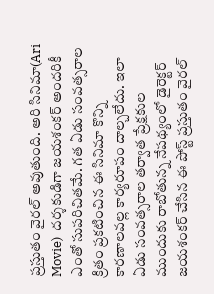ప్రస్తుతం వైరల్ అవుతుంది. అరి సినిమా(Ari Movie)  దర్శకుడిగా జయశంకర్ అందరికీ ఎంతో సుపరిచితమే. గత ఏడు సంవత్సరాల క్రితం ప్రకటించిన ఈ సినిమా కొన్ని కారణాలవల్ల కార్యరూపం దాల్చలేదు. ఇలా ఏడు సంవత్సరాల తర్వాత ప్రేక్షకుల ముందుకు రాబోతున్న నేపథ్యంలో డైరెక్టర్ జయశంకర్ చేసిన ఈ పోస్ట్ ప్రస్తుతం వైరల్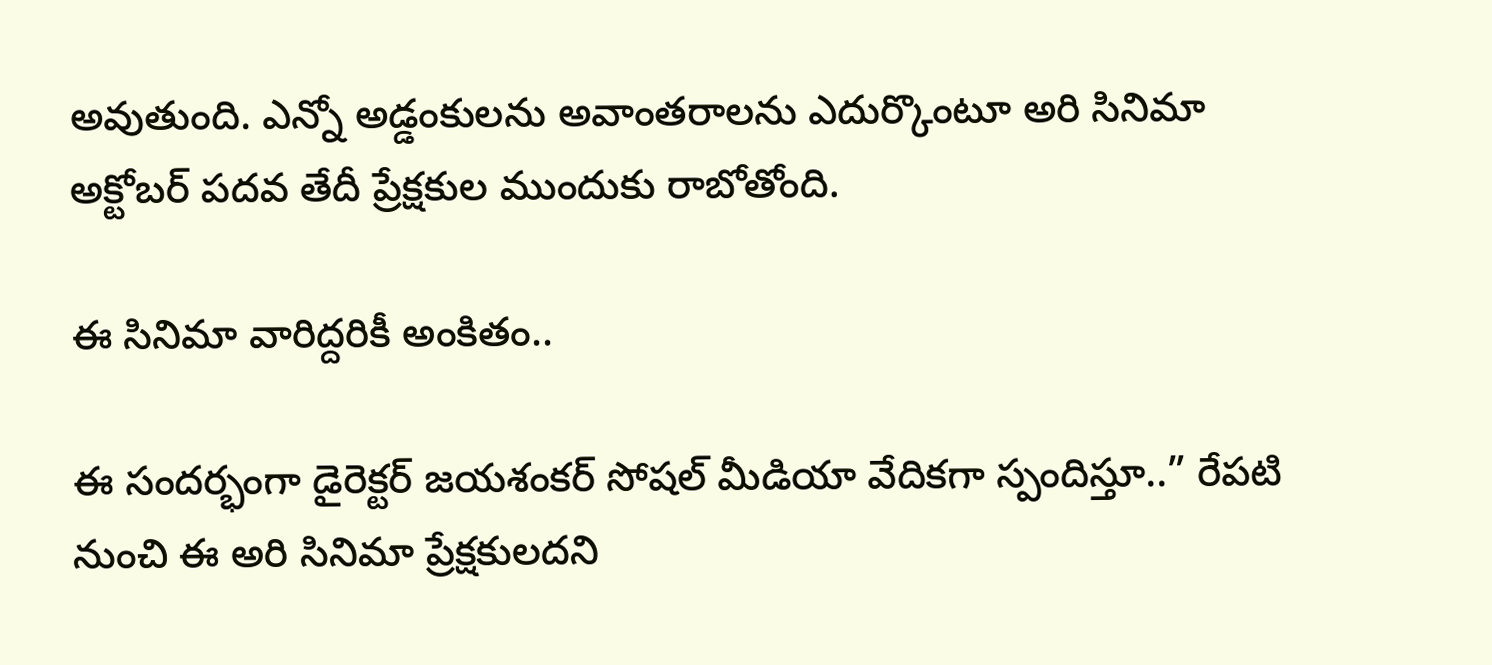అవుతుంది. ఎన్నో అడ్డంకులను అవాంతరాలను ఎదుర్కొంటూ అరి సినిమా అక్టోబర్ పదవ తేదీ ప్రేక్షకుల ముందుకు రాబోతోంది.

ఈ సినిమా వారిద్దరికీ అంకితం..

ఈ సందర్భంగా డైరెక్టర్ జయశంకర్ సోషల్ మీడియా వేదికగా స్పందిస్తూ..” రేపటి నుంచి ఈ అరి సినిమా ప్రేక్షకులదని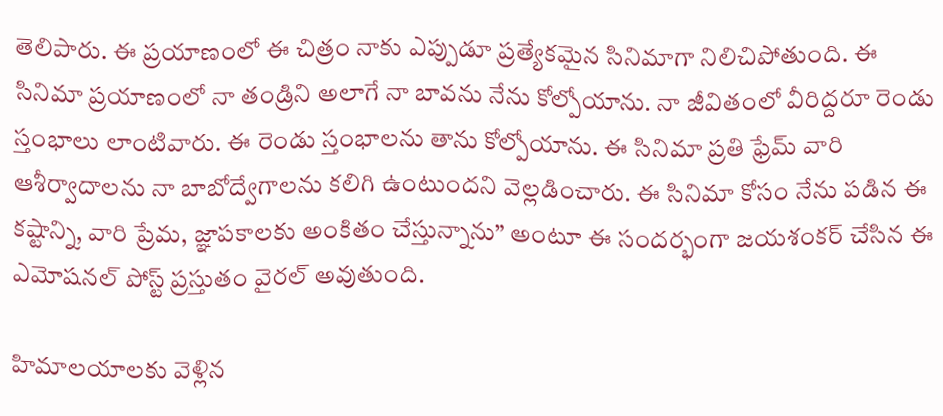తెలిపారు. ఈ ప్రయాణంలో ఈ చిత్రం నాకు ఎప్పుడూ ప్రత్యేకమైన సినిమాగా నిలిచిపోతుంది. ఈ సినిమా ప్రయాణంలో నా తండ్రిని అలాగే నా బావను నేను కోల్పోయాను. నా జీవితంలో వీరిద్దరూ రెండు స్తంభాలు లాంటివారు. ఈ రెండు స్తంభాలను తాను కోల్పోయాను. ఈ సినిమా ప్రతి ఫ్రేమ్ వారి ఆశీర్వాదాలను నా బాబోద్వేగాలను కలిగి ఉంటుందని వెల్లడించారు. ఈ సినిమా కోసం నేను పడిన ఈ కష్టాన్ని, వారి ప్రేమ, జ్ఞాపకాలకు అంకితం చేస్తున్నాను” అంటూ ఈ సందర్భంగా జయశంకర్ చేసిన ఈ ఎమోషనల్ పోస్ట్ ప్రస్తుతం వైరల్ అవుతుంది.

హిమాలయాలకు వెళ్లిన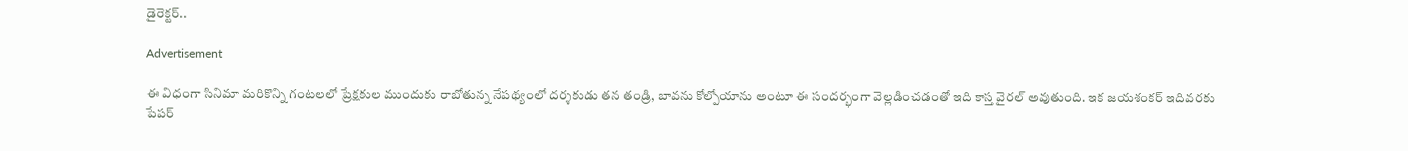డైరెక్టర్..

Advertisement

ఈ విధంగా సినిమా మరికొన్ని గంటలలో ప్రేక్షకుల ముందుకు రాబోతున్న నేపథ్యంలో దర్శకుడు తన తండ్రి, బావను కోల్పోయాను అంటూ ఈ సందర్భంగా వెల్లడించడంతో ఇది కాస్త వైరల్ అవుతుంది. ఇక జయశంకర్ ఇదివరకు పేపర్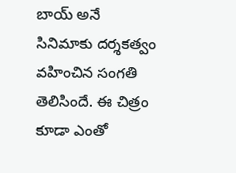బాయ్ అనే సినిమాకు దర్శకత్వం వహించిన సంగతి తెలిసిందే. ఈ చిత్రం కూడా ఎంతో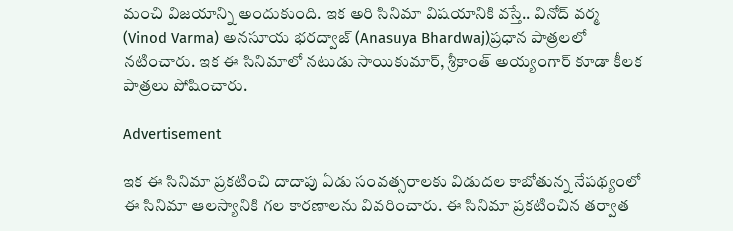మంచి విజయాన్ని అందుకుంది. ఇక అరి సినిమా విషయానికి వస్తే.. వినోద్ వర్మ (Vinod Varma) అనసూయ భరద్వాజ్ (Anasuya Bhardwaj)ప్రధాన పాత్రలలో నటించారు. ఇక ఈ సినిమాలో నటుడు సాయికుమార్, శ్రీకాంత్ అయ్యంగార్ కూడా కీలక పాత్రలు పోషించారు.

Advertisement

ఇక ఈ సినిమా ప్రకటించి దాదాపు ఏడు సంవత్సరాలకు విడుదల కాబోతున్న నేపథ్యంలో ఈ సినిమా ఆలస్యానికి గల కారణాలను వివరించారు. ఈ సినిమా ప్రకటించిన తర్వాత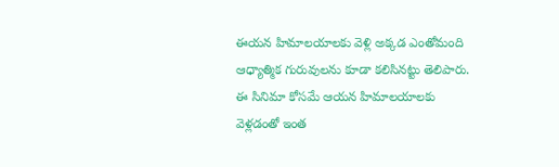ఈయన హిమాలయాలకు వెళ్లి అక్కడ ఎంతోమంది ఆధ్యాత్మిక గురువులను కూడా కలిసినట్టు తెలిపారు. ఈ సినిమా కోసమే ఆయన హిమాలయాలకు వెళ్లడంతో ఇంత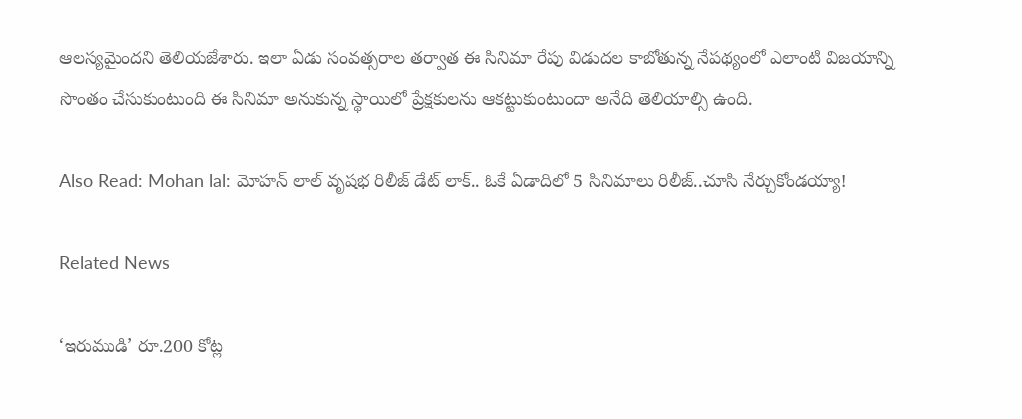ఆలస్యమైందని తెలియజేశారు. ఇలా ఏడు సంవత్సరాల తర్వాత ఈ సినిమా రేపు విడుదల కాబోతున్న నేపథ్యంలో ఎలాంటి విజయాన్ని సొంతం చేసుకుంటుంది ఈ సినిమా అనుకున్న స్థాయిలో ప్రేక్షకులను ఆకట్టుకుంటుందా అనేది తెలియాల్సి ఉంది.

Also Read: Mohan lal: మోహన్ లాల్ వృషభ రిలీజ్ డేట్ లాక్.. ఓకే ఏడాదిలో 5 సినిమాలు రిలీజ్..చూసి నేర్చుకోండయ్యా!

Related News

‘ఇరుముడి’ రూ.200 కోట్ల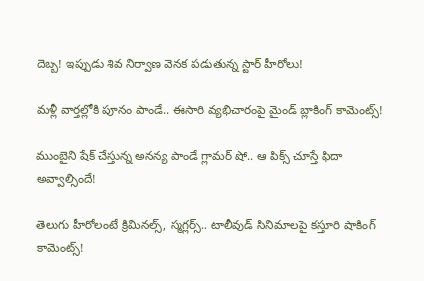దెబ్బ! ఇప్పుడు శివ నిర్వాణ వెనక పడుతున్న స్టార్ హీరోలు!

మళ్లీ వార్తల్లోకి పూనం పాండే.. ఈసారి వ్యభిచారంపై మైండ్ బ్లాకింగ్ కామెంట్స్!

ముంబైని షేక్ చేస్తున్న అనన్య పాండే గ్లామర్ షో.. ఆ పిక్స్ చూస్తే ఫిదా అవ్వాల్సిందే!

తెలుగు హీరోలంటే క్రిమినల్స్, స్మగ్లర్స్.. టాలీవుడ్ సినిమాలపై కస్తూరి షాకింగ్ కామెంట్స్!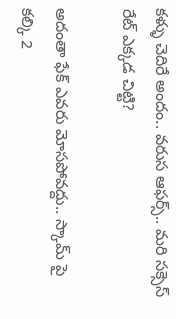కళ్ళు చెదిరే అందం.. వరుస ఆఫర్స్.. మరి సక్సెస్ రేట్ ఎక్కడ చిట్టి?

అదంతా ఫేక్ ఎవరు మోసపోవద్దు.. స్కామ్ పై కల్కి 2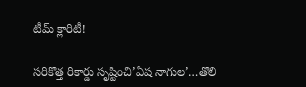టీమ్ క్లారిటీ!

సరికొత్త రికార్డు సృష్టించి’ఏష నాగుల’…తొలి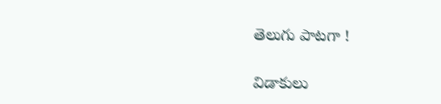తెలుగు పాటగా !

విడాకులు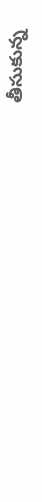తీసుకున్న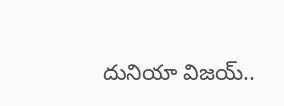దునియా విజయ్..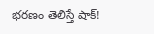భరణం తెలిస్తే షాక్!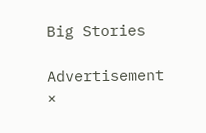Big Stories

Advertisement
×